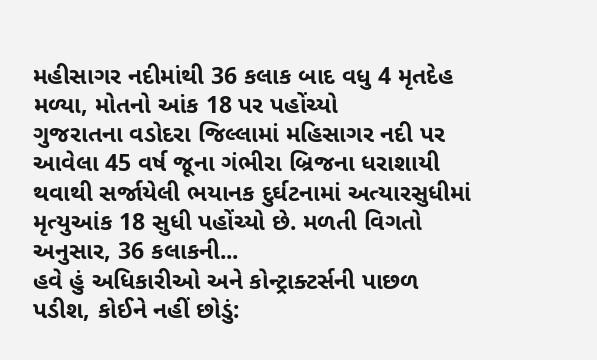મહીસાગર નદીમાંથી 36 કલાક બાદ વધુ 4 મૃતદેહ મળ્યા, મોતનો આંક 18 પર પહોંચ્યો
ગુજરાતના વડોદરા જિલ્લામાં મહિસાગર નદી પર આવેલા 45 વર્ષ જૂના ગંભીરા બ્રિજના ધરાશાયી થવાથી સર્જાયેલી ભયાનક દુર્ઘટનામાં અત્યારસુધીમાં મૃત્યુઆંક 18 સુધી પહોંચ્યો છે. મળતી વિગતો અનુસાર, 36 કલાકની...
હવે હું અધિકારીઓ અને કોન્ટ્રાક્ટર્સની પાછળ પડીશ, કોઈને નહીં છોડું: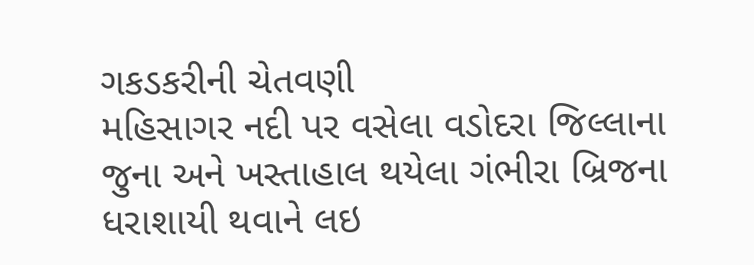ગકડકરીની ચેતવણી
મહિસાગર નદી પર વસેલા વડોદરા જિલ્લાના જુના અને ખસ્તાહાલ થયેલા ગંભીરા બ્રિજના ધરાશાયી થવાને લઇ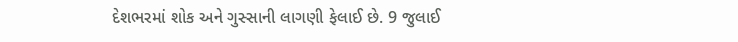દેશભરમાં શોક અને ગુસ્સાની લાગણી ફેલાઈ છે. 9 જુલાઈ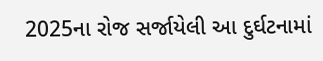2025ના રોજ સર્જાયેલી આ દુર્ઘટનામાં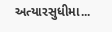અત્યારસુધીમા...